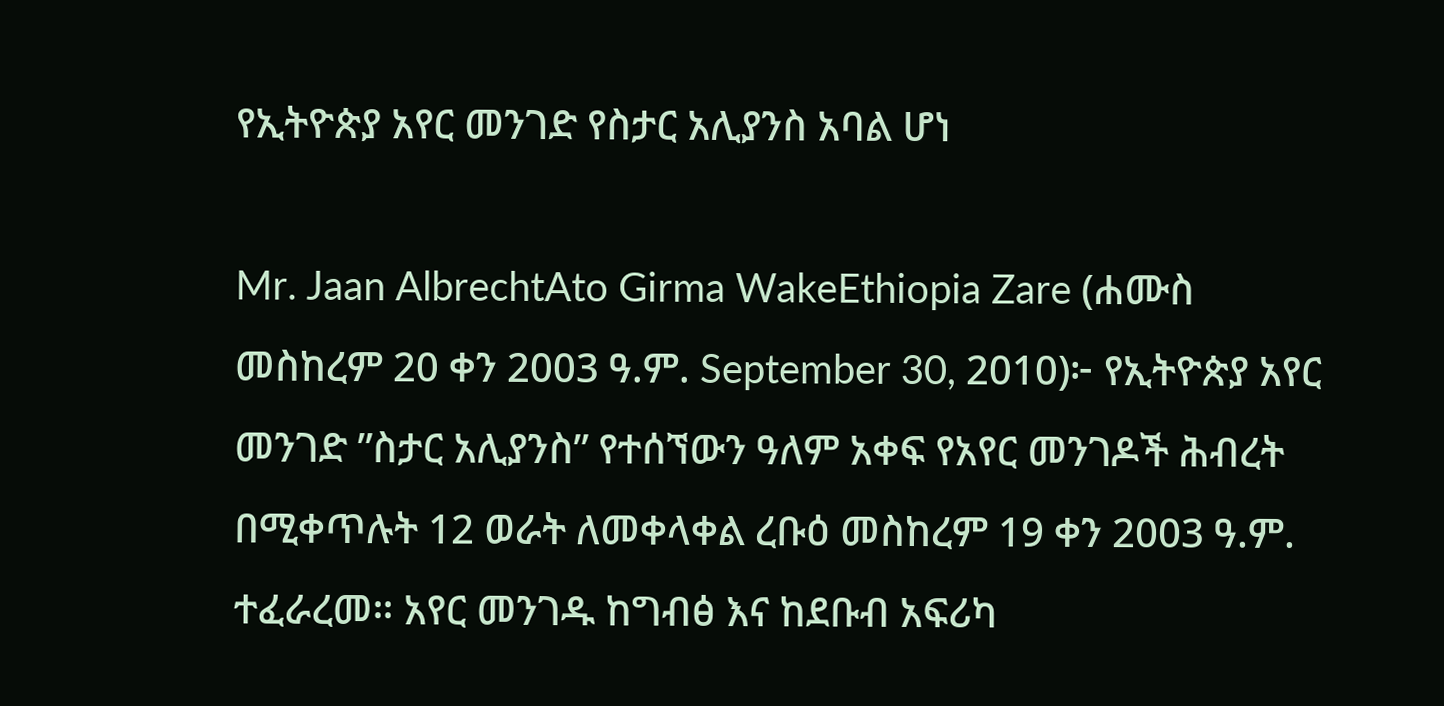የኢትዮጵያ አየር መንገድ የስታር አሊያንስ አባል ሆነ

Mr. Jaan AlbrechtAto Girma WakeEthiopia Zare (ሐሙስ መስከረም 20 ቀን 2003 ዓ.ም. September 30, 2010)፦ የኢትዮጵያ አየር መንገድ ”ስታር አሊያንስ” የተሰኘውን ዓለም አቀፍ የአየር መንገዶች ሕብረት በሚቀጥሉት 12 ወራት ለመቀላቀል ረቡዕ መስከረም 19 ቀን 2003 ዓ.ም. ተፈራረመ። አየር መንገዱ ከግብፅ እና ከደቡብ አፍሪካ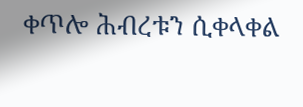ቀጥሎ ሕብረቱን ሲቀላቀል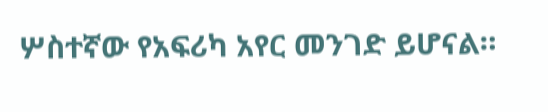ሦስተኛው የአፍሪካ አየር መንገድ ይሆናል።